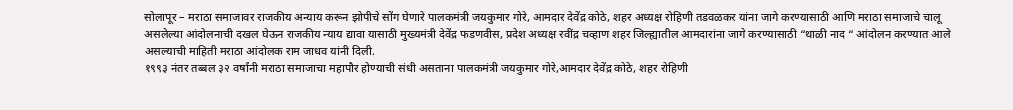सोलापूर – मराठा समाजावर राजकीय अन्याय करून झोपीचे सोंग घेणारे पालकमंत्री जयकुमार गोरे, आमदार देवेंद्र कोठे, शहर अध्यक्ष रोहिणी तडवळकर यांना जागे करण्यासाठी आणि मराठा समाजाचे चालू असलेल्या आंदोलनाची दखल घेऊन राजकीय न्याय द्यावा यासाठी मुख्यमंत्री देवेंद्र फडणवीस, प्रदेश अध्यक्ष रवींद्र चव्हाण शहर जिल्ह्यातील आमदारांना जागे करण्यासाठी “थाळी नाद “ आंदोलन करण्यात आले असल्याची माहिती मराठा आंदोलक राम जाधव यांनी दिली.
१९९३ नंतर तब्बल ३२ वर्षांनी मराठा समाजाचा महापौर होण्याची संधी असताना पालकमंत्री जयकुमार गोरे,आमदार देवेंद्र कोठे, शहर रोहिणी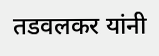तडवलकर यांनी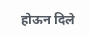होऊन दिले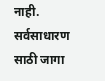नाही. सर्वसाधारण साठी जागा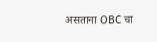असताना OBC चा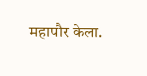महापौर केला.